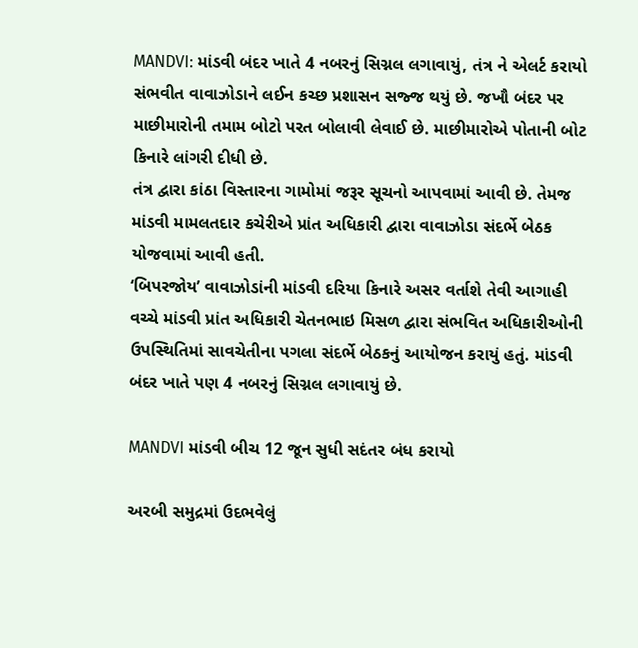MANDVI: માંડવી બંદર ખાતે 4 નબરનું સિગ્નલ લગાવાયું, તંત્ર ને એલર્ટ કરાયો
સંભવીત વાવાઝોડાને લઈન કચ્છ પ્રશાસન સજ્જ થયું છે. જખૌ બંદર પર માછીમારોની તમામ બોટો પરત બોલાવી લેવાઈ છે. માછીમારોએ પોતાની બોટ કિનારે લાંગરી દીધી છે.
તંત્ર દ્વારા કાંઠા વિસ્તારના ગામોમાં જરૂર સૂચનો આપવામાં આવી છે. તેમજ માંડવી મામલતદાર કચેરીએ પ્રાંત અધિકારી દ્વારા વાવાઝોડા સંદર્ભે બેઠક યોજવામાં આવી હતી.
‘બિપરજોય’ વાવાઝોડાંની માંડવી દરિયા કિનારે અસર વર્તાશે તેવી આગાહી વચ્ચે માંડવી પ્રાંત અધિકારી ચેતનભાઇ મિસળ દ્વારા સંભવિત અધિકારીઓની ઉપસ્થિતિમાં સાવચેતીના પગલા સંદર્ભે બેઠકનું આયોજન કરાયું હતું. માંડવી બંદર ખાતે પણ 4 નબરનું સિગ્નલ લગાવાયું છે.

MANDVI માંડવી બીચ 12 જૂન સુધી સદંતર બંધ કરાયો

અરબી સમુદ્રમાં ઉદભવેલું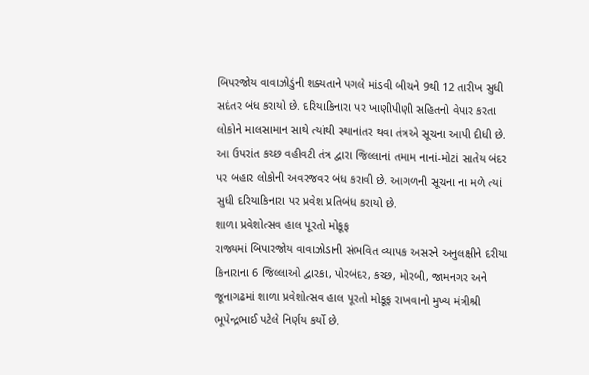બિપરજોય વાવાઝોડુંની શક્યતાને પગલે માંડવી બીચને 9થી 12 તારીખ સુધી સદંતર બંધ કરાયો છે. દરિયાકિનારા પર ખાણીપીણી સહિતનો વેપાર કરતા લોકોને માલસામાન સાથે ત્યાંથી સ્થાનાંતર થવા તંત્રએ સૂચના આપી દીધી છે. આ ઉપરાંત કચ્છ વહીવટી તંત્ર દ્વારા જિલ્લાનાં તમામ નાનાં-મોટાં સાતેય બંદર પર બહાર લોકોની અવરજવર બંધ કરાવી છે. આગળની સૂચના ના મળે ત્યાં સુધી દરિયાકિનારા પર પ્રવેશ પ્રતિબંધ કરાયો છે.
શાળા પ્રવેશોત્સવ હાલ પૂરતો મોકૂફ
રાજ્યમાં બિપારજોય વાવાઝોડાની સંભવિત વ્યાપક અસરને અનુલક્ષીને દરીયા કિનારાના 6 જિલ્લાઓ દ્વારકા, પોરબંદર, કચ્છ, મોરબી, જામનગર અને જૂનાગઢમાં શાળા પ્રવેશોત્સવ હાલ પૂરતો મોકૂફ રાખવાનો મુખ્ય મંત્રીશ્રી ભૂપેન્દ્રભાઈ પટેલે નિર્ણય કર્યો છે.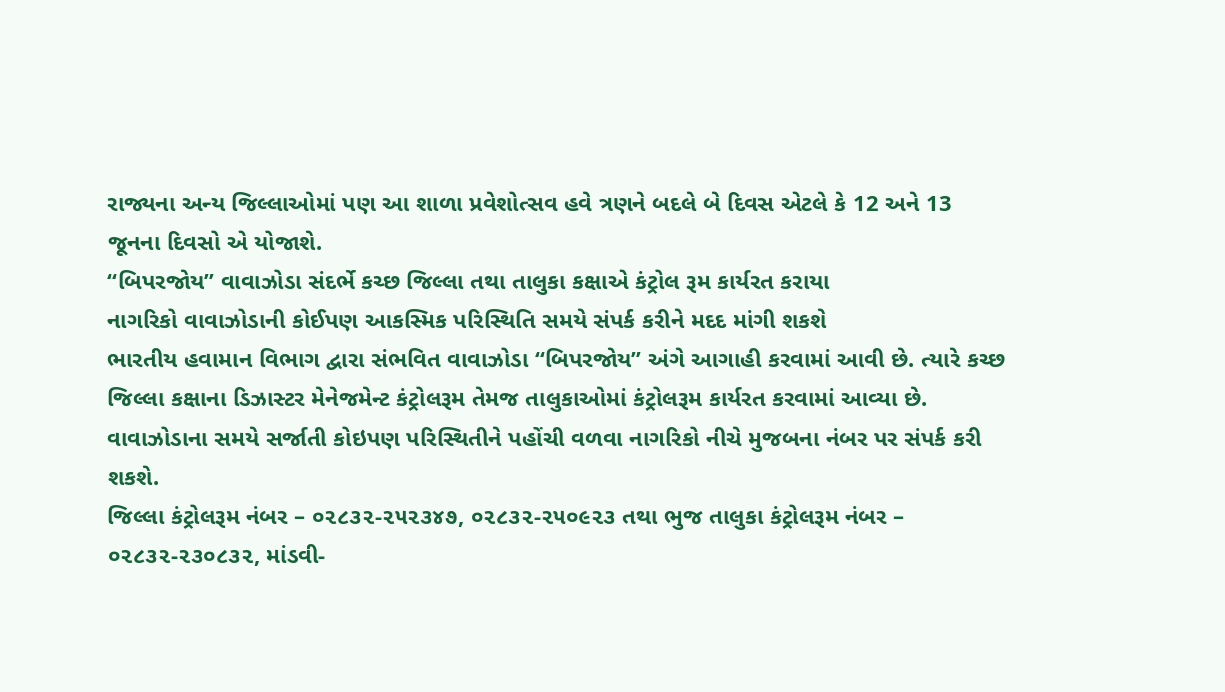રાજ્યના અન્ય જિલ્લાઓમાં પણ આ શાળા પ્રવેશોત્સવ હવે ત્રણને બદલે બે દિવસ એટલે કે 12 અને 13 જૂનના દિવસો એ યોજાશે.
“બિપરજોય” વાવાઝોડા સંદર્ભે કચ્છ જિલ્લા તથા તાલુકા કક્ષાએ કંટ્રોલ રૂમ કાર્યરત કરાયા
નાગરિકો વાવાઝોડાની કોઈપણ આકસ્મિક પરિસ્થિતિ સમયે સંપર્ક કરીને મદદ માંગી શકશે
ભારતીય હવામાન વિભાગ દ્વારા સંભવિત વાવાઝોડા “બિપરજોય” અંગે આગાહી કરવામાં આવી છે. ત્યારે કચ્છ જિલ્લા કક્ષાના ડિઝાસ્ટર મેનેજમેન્ટ કંટ્રોલરૂમ તેમજ તાલુકાઓમાં કંટ્રોલરૂમ કાર્યરત કરવામાં આવ્યા છે. વાવાઝોડાના સમયે સર્જાતી કોઇપણ પરિસ્થિતીને પહોંચી વળવા નાગરિકો નીચે મુજબના નંબર પર સંપર્ક કરી શકશે.
જિલ્લા કંટ્રોલરૂમ નંબર – ૦૨૮૩૨-૨૫૨૩૪૭, ૦૨૮૩૨-૨૫૦૯૨૩ તથા ભુજ તાલુકા કંટ્રોલરૂમ નંબર – ૦૨૮૩૨-૨૩૦૮૩૨, માંડવી-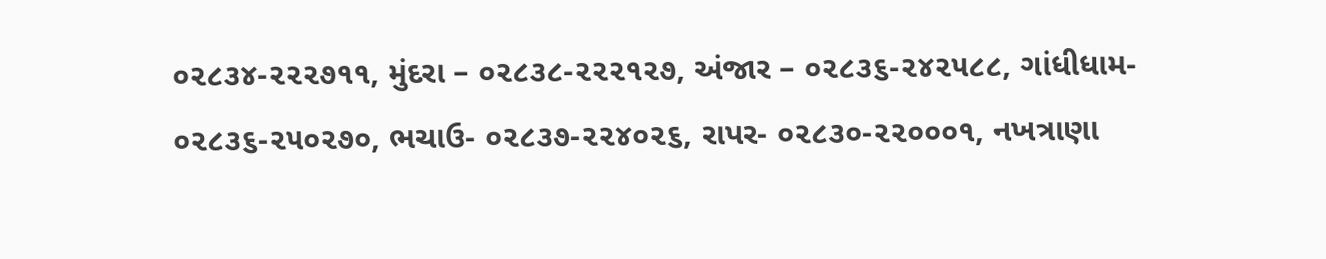૦૨૮૩૪-૨૨૨૭૧૧, મુંદરા – ૦૨૮૩૮-૨૨૨૧૨૭, અંજાર – ૦૨૮૩૬-૨૪૨૫૮૮, ગાંધીધામ- ૦૨૮૩૬-૨૫૦૨૭૦, ભચાઉ- ૦૨૮૩૭-૨૨૪૦૨૬, રાપર- ૦૨૮૩૦-૨૨૦૦૦૧, નખત્રાણા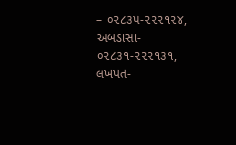– ૦૨૮૩૫-૨૨૨૧૨૪, અબડાસા- ૦૨૮૩૧-૨૨૨૧૩૧, લખપત-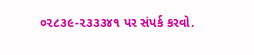૦૨૮૩૯-૨૩૩૩૪૧ પર સંપર્ક કરવો.